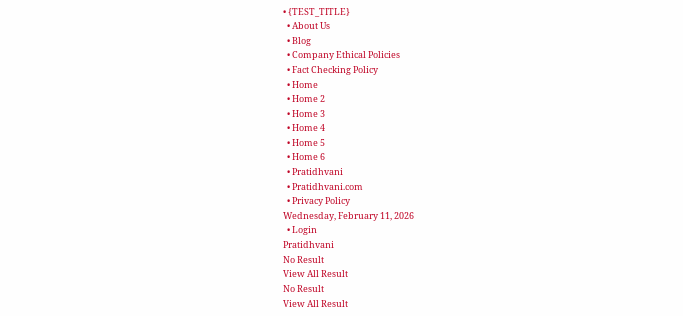• {TEST_TITLE}
  • About Us
  • Blog
  • Company Ethical Policies
  • Fact Checking Policy
  • Home
  • Home 2
  • Home 3
  • Home 4
  • Home 5
  • Home 6
  • Pratidhvani
  • Pratidhvani.com
  • Privacy Policy
Wednesday, February 11, 2026
  • Login
Pratidhvani
No Result
View All Result
No Result
View All Result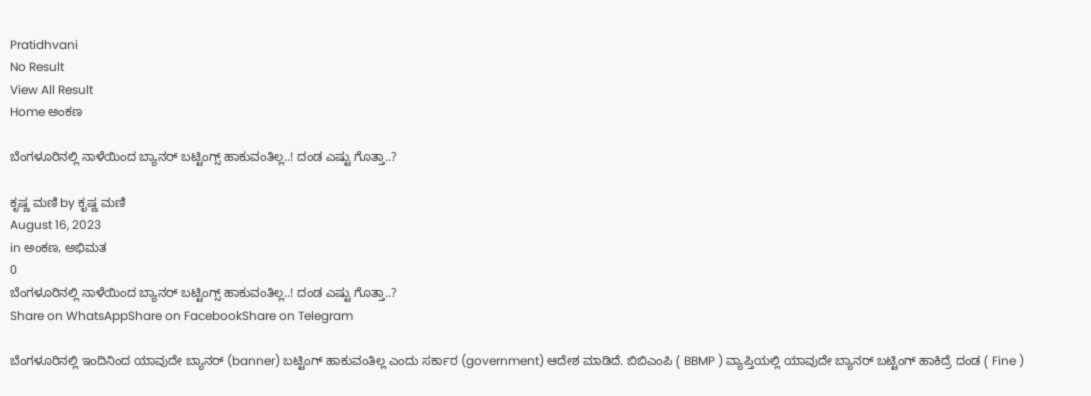Pratidhvani
No Result
View All Result
Home ಅಂಕಣ

ಬೆಂಗಳೂರಿನಲ್ಲಿ ನಾಳೆಯಿಂದ ಬ್ಯಾನರ್ ಬಟ್ಟಿಂಗ್ಸ್ ಹಾಕುವಂತಿಲ್ಲ..! ದಂಡ ಎಷ್ಟು ಗೊತ್ತಾ..?

ಕೃಷ್ಣ ಮಣಿ by ಕೃಷ್ಣ ಮಣಿ
August 16, 2023
in ಅಂಕಣ, ಅಭಿಮತ
0
ಬೆಂಗಳೂರಿನಲ್ಲಿ ನಾಳೆಯಿಂದ ಬ್ಯಾನರ್ ಬಟ್ಟಿಂಗ್ಸ್ ಹಾಕುವಂತಿಲ್ಲ..! ದಂಡ ಎಷ್ಟು ಗೊತ್ತಾ..?
Share on WhatsAppShare on FacebookShare on Telegram

ಬೆಂಗಳೂರಿನಲ್ಲಿ ಇಂದಿನಿಂದ ಯಾವುದೇ ಬ್ಯಾನರ್ (banner) ಬಟ್ಟಿಂಗ್ ಹಾಕುವಂತಿಲ್ಲ ಎಂದು ಸರ್ಕಾರ (government) ಆದೇಶ ಮಾಡಿದೆ. ಬಿಬಿಎಂಪಿ ( BBMP ) ವ್ಯಾಪ್ತಿಯಲ್ಲಿ ಯಾವುದೇ ಬ್ಯಾನರ್ ಬಟ್ಟಿಂಗ್ ಹಾಕಿದ್ರೆ ದಂಡ ( Fine )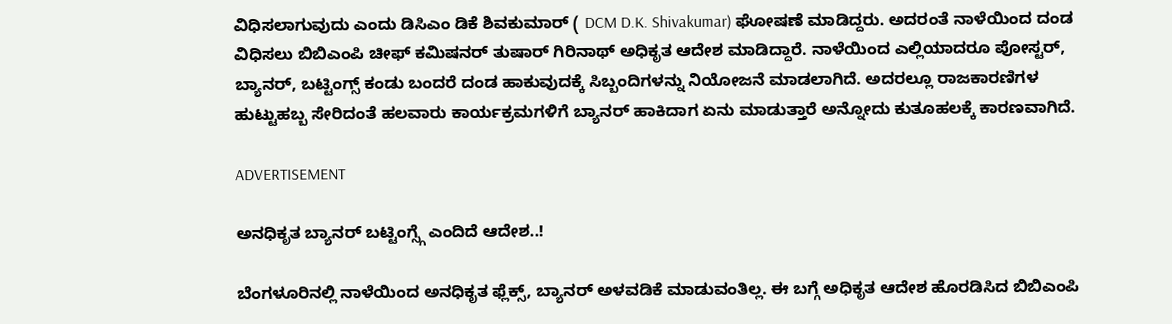ವಿಧಿಸಲಾಗುವುದು ಎಂದು ಡಿಸಿಎಂ ಡಿಕೆ ಶಿವಕುಮಾರ್ ( DCM D.K. Shivakumar) ಘೋಷಣೆ ಮಾಡಿದ್ದರು. ಅದರಂತೆ ನಾಳೆಯಿಂದ ದಂಡ ವಿಧಿಸಲು ಬಿಬಿಎಂಪಿ ಚೀಫ್ ಕಮಿಷನರ್ ತುಷಾರ್ ಗಿರಿನಾಥ್ ಅಧಿಕೃತ ಆದೇಶ ಮಾಡಿದ್ದಾರೆ. ನಾಳೆಯಿಂದ ಎಲ್ಲಿಯಾದರೂ ಪೋಸ್ಟರ್, ಬ್ಯಾನರ್, ಬಟ್ಟಿಂಗ್ಸ್ ಕಂಡು ಬಂದರೆ ದಂಡ ಹಾಕುವುದಕ್ಕೆ ಸಿಬ್ಬಂದಿಗಳನ್ನು ನಿಯೋಜನೆ ಮಾಡಲಾಗಿದೆ. ಅದರಲ್ಲೂ ರಾಜಕಾರಣಿಗಳ ಹುಟ್ಟುಹಬ್ಬ ಸೇರಿದಂತೆ ಹಲವಾರು ಕಾರ್ಯಕ್ರಮಗಳಿಗೆ ಬ್ಯಾನರ್ ಹಾಕಿದಾಗ ಏನು ಮಾಡುತ್ತಾರೆ ಅನ್ನೋದು ಕುತೂಹಲಕ್ಕೆ ಕಾರಣವಾಗಿದೆ.

ADVERTISEMENT

ಅನಧಿಕೃತ ಬ್ಯಾನರ್ ಬಟ್ಟಿಂಗ್ಸ್ಗೆ ಎಂದಿದೆ ಆದೇಶ..!

ಬೆಂಗಳೂರಿನಲ್ಲಿ ನಾಳೆಯಿಂದ ಅನಧಿಕೃತ ಫ್ಲೆಕ್ಸ್, ಬ್ಯಾನರ್ ಅಳವಡಿಕೆ ಮಾಡುವಂತಿಲ್ಲ. ಈ ಬಗ್ಗೆ ಅಧಿಕೃತ ಆದೇಶ ಹೊರಡಿಸಿದ ಬಿಬಿಎಂಪಿ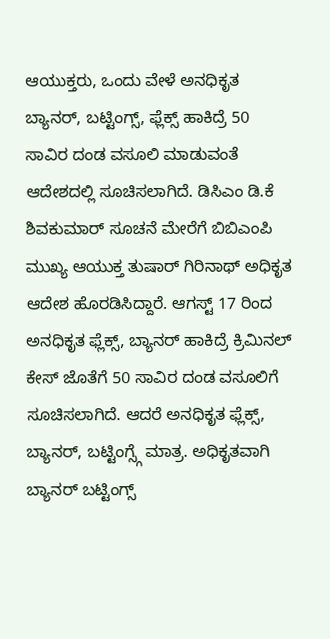ಆಯುಕ್ತರು, ಒಂದು ವೇಳೆ ಅನಧಿಕೃತ ಬ್ಯಾನರ್, ಬಟ್ಟಿಂಗ್ಸ್, ಫ್ಲೆಕ್ಸ್ ಹಾಕಿದ್ರೆ 50 ಸಾವಿರ ದಂಡ ವಸೂಲಿ ಮಾಡುವಂತೆ ಆದೇಶದಲ್ಲಿ ಸೂಚಿಸಲಾಗಿದೆ. ಡಿಸಿಎಂ ಡಿ.ಕೆ ಶಿವಕುಮಾರ್ ಸೂಚನೆ ಮೇರೆಗೆ ಬಿಬಿಎಂಪಿ ಮುಖ್ಯ ಆಯುಕ್ತ ತುಷಾರ್ ಗಿರಿನಾಥ್ ಅಧಿಕೃತ ಆದೇಶ ಹೊರಡಿಸಿದ್ದಾರೆ. ಆಗಸ್ಟ್ 17 ರಿಂದ ಅನಧಿಕೃತ ಫ್ಲೆಕ್ಸ್, ಬ್ಯಾನರ್ ಹಾಕಿದ್ರೆ ಕ್ರಿಮಿನಲ್ ಕೇಸ್ ಜೊತೆಗೆ 50 ಸಾವಿರ ದಂಡ ವಸೂಲಿಗೆ ಸೂಚಿಸಲಾಗಿದೆ. ಆದರೆ ಅನಧಿಕೃತ ಫ್ಲೆಕ್ಸ್, ಬ್ಯಾನರ್, ಬಟ್ಟಿಂಗ್ಸ್ಗೆ ಮಾತ್ರ. ಅಧಿಕೃತವಾಗಿ ಬ್ಯಾನರ್ ಬಟ್ಟಿಂಗ್ಸ್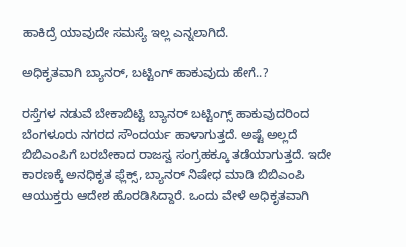ಹಾಕಿದ್ರೆ ಯಾವುದೇ ಸಮಸ್ಯೆ ಇಲ್ಲ ಎನ್ನಲಾಗಿದೆ.

ಅಧಿಕೃತವಾಗಿ ಬ್ಯಾನರ್, ಬಟ್ಟಿಂಗ್ ಹಾಕುವುದು ಹೇಗೆ..?

ರಸ್ತೆಗಳ ನಡುವೆ ಬೇಕಾಬಿಟ್ಟಿ ಬ್ಯಾನರ್ ಬಟ್ಟಿಂಗ್ಸ್ ಹಾಕುವುದರಿಂದ ಬೆಂಗಳೂರು ನಗರದ ಸೌಂದರ್ಯ ಹಾಳಾಗುತ್ತದೆ. ಅಷ್ಟೆ ಅಲ್ಲದೆ ಬಿಬಿಎಂಪಿಗೆ ಬರಬೇಕಾದ ರಾಜಸ್ವ ಸಂಗ್ರಹಕ್ಕೂ ತಡೆಯಾಗುತ್ತದೆ. ಇದೇ ಕಾರಣಕ್ಕೆ ಅನಧಿಕೃತ ಫ್ಲೆಕ್ಸ್, ಬ್ಯಾನರ್ ನಿಷೇಧ ಮಾಡಿ ಬಿಬಿಎಂಪಿ ಆಯುಕ್ತರು ಆದೇಶ ಹೊರಡಿಸಿದ್ದಾರೆ. ಒಂದು ವೇಳೆ ಅಧಿಕೃತವಾಗಿ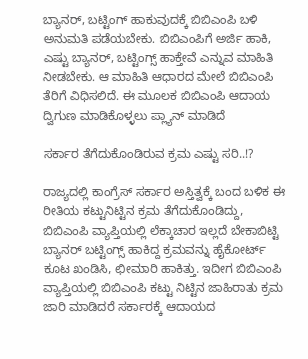ಬ್ಯಾನರ್, ಬಟ್ಟಿಂಗ್ ಹಾಕುವುದಕ್ಕೆ ಬಿಬಿಎಂಪಿ ಬಳಿ ಅನುಮತಿ ಪಡೆಯಬೇಕು. ಬಿಬಿಎಂಪಿಗೆ ಅರ್ಜಿ ಹಾಕಿ, ಎಷ್ಟು ಬ್ಯಾನರ್, ಬಟ್ಟಿಂಗ್ಸ್ ಹಾಕ್ತೇವೆ ಎನ್ನುವ ಮಾಹಿತಿ ನೀಡಬೇಕು. ಆ ಮಾಹಿತಿ ಆಧಾರದ ಮೇಲೆ ಬಿಬಿಎಂಪಿ ತೆರಿಗೆ ವಿಧಿಸಲಿದೆ. ಈ ಮೂಲಕ ಬಿಬಿಎಂಪಿ ಆದಾಯ ದ್ವಿಗುಣ ಮಾಡಿಕೊಳ್ಳಲು ಪ್ಲ್ಯಾನ್ ಮಾಡಿದೆ

ಸರ್ಕಾರ ತೆಗೆದುಕೊಂಡಿರುವ ಕ್ರಮ ಎಷ್ಟು ಸರಿ..!?

ರಾಜ್ಯದಲ್ಲಿ ಕಾಂಗ್ರೆಸ್ ಸರ್ಕಾರ ಅಸ್ತಿತ್ವಕ್ಕೆ ಬಂದ ಬಳಿಕ ಈ ರೀತಿಯ ಕಟ್ಟುನಿಟ್ಟಿನ ಕ್ರಮ ತೆಗೆದುಕೊಂಡಿದ್ದು, ಬಿಬಿಎಂಪಿ ವ್ಯಾಪ್ತಿಯಲ್ಲಿ ಲೆಕ್ಕಾಚಾರ ಇಲ್ಲದೆ ಬೇಕಾಬಿಟ್ಟಿ ಬ್ಯಾನರ್ ಬಟ್ಟಿಂಗ್ಸ್ ಹಾಕಿದ್ದ ಕ್ರಮವನ್ನು ಹೈಕೋರ್ಟ್ ಕೂಟ ಖಂಡಿಸಿ, ಛೀಮಾರಿ ಹಾಕಿತ್ತು. ಇದೀಗ ಬಿಬಿಎಂಪಿ ವ್ಯಾಪ್ತಿಯಲ್ಲಿ ಬಿಬಿಎಂಪಿ ಕಟ್ಟು ನಿಟ್ಟಿನ ಜಾಹಿರಾತು ಕ್ರಮ ಜಾರಿ ಮಾಡಿದರೆ ಸರ್ಕಾರಕ್ಕೆ ಆದಾಯದ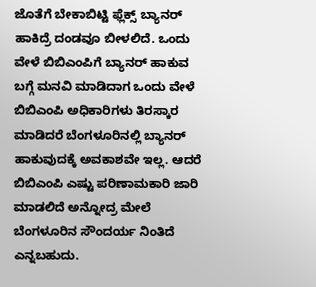ಜೊತೆಗೆ ಬೇಕಾಬಿಟ್ಟಿ ಫ್ಲೆಕ್ಸ್ ಬ್ಯಾನರ್ ಹಾಕಿದ್ರೆ ದಂಡವೂ ಬೀಳಲಿದೆ. ಒಂದು ವೇಳೆ ಬಿಬಿಎಂಪಿಗೆ ಬ್ಯಾನರ್ ಹಾಕುವ ಬಗ್ಗೆ ಮನವಿ ಮಾಡಿದಾಗ ಒಂದು ವೇಳೆ ಬಿಬಿಎಂಪಿ ಅಧಿಕಾರಿಗಳು ತಿರಸ್ಕಾರ ಮಾಡಿದರೆ ಬೆಂಗಳೂರಿನಲ್ಲಿ ಬ್ಯಾನರ್ ಹಾಕುವುದಕ್ಕೆ ಅವಕಾಶವೇ ಇಲ್ಲ. ಆದರೆ ಬಿಬಿಎಂಪಿ ಎಷ್ಟು ಪರಿಣಾಮಕಾರಿ ಜಾರಿ ಮಾಡಲಿದೆ ಅನ್ನೋದ್ರ ಮೇಲೆ ಬೆಂಗಳೂರಿನ ಸೌಂದರ್ಯ ನಿಂತಿದೆ ಎನ್ನಬಹುದು.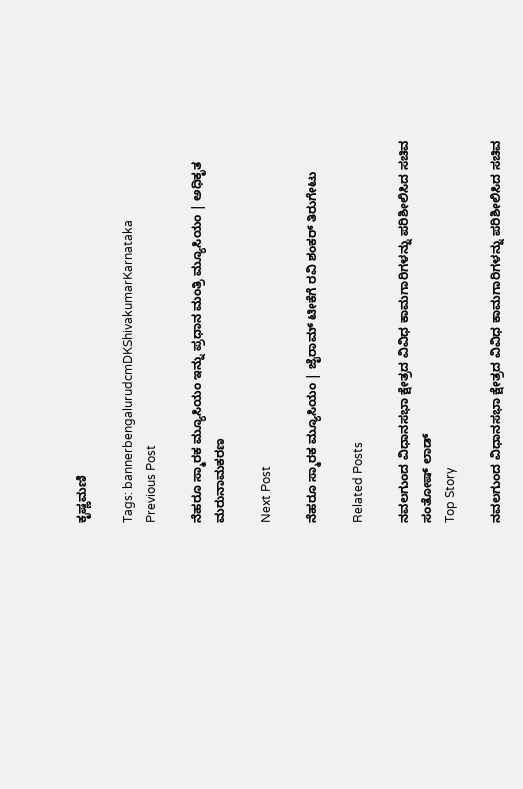ಕೃಷ್ಣಮಣಿ

Tags: bannerbengalurudcmDKShivakumarKarnataka
Previous Post

ನೆಹರೂ ಸ್ಮಾರಕ ಮ್ಯೂಸಿಯಂ ಇನ್ನು ಪ್ರಧಾನ ಮಂತ್ರಿ ಮ್ಯೂಸಿಯಂ | ಅಧಿಕೃತ ಮರುನಾಮಕರಣ

Next Post

ನೆಹರೂ ಸ್ಮಾರಕ ಮ್ಯೂಸಿಯಂ | ಜೈರಾಮ್ ಟೀಕೆಗೆ ರವಿ ಶಂಕರ್ ತಿರುಗೇಟು

Related Posts

ನವಲಗುಂದ ವಿಧಾನಸಭಾ ಕ್ಷೇತ್ರದ ವಿವಿಧ ಕಾಮಗಾರಿಗಳನ್ನು ಪರಿಶೀಲಿಸಿದ ಸಚಿವ ಸಂತೋಷ್‌ ಲಾಡ್
Top Story

ನವಲಗುಂದ ವಿಧಾನಸಭಾ ಕ್ಷೇತ್ರದ ವಿವಿಧ ಕಾಮಗಾರಿಗಳನ್ನು ಪರಿಶೀಲಿಸಿದ ಸಚಿವ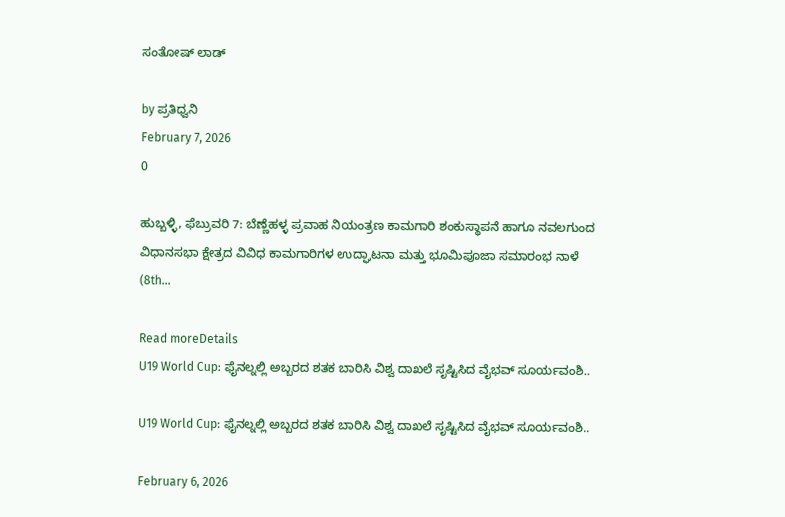ಸಂತೋಷ್‌ ಲಾಡ್

by ಪ್ರತಿಧ್ವನಿ
February 7, 2026
0

ಹುಬ್ಬಳ್ಳಿ, ಫೆಬ್ರುವರಿ 7: ಬೆಣ್ಣೆಹಳ್ಳ ಪ್ರವಾಹ ನಿಯಂತ್ರಣ ಕಾಮಗಾರಿ ಶಂಕುಸ್ಥಾಪನೆ ಹಾಗೂ ನವಲಗುಂದ ವಿಧಾನಸಭಾ ಕ್ಷೇತ್ರದ ವಿವಿಧ ಕಾಮಗಾರಿಗಳ ಉದ್ಘಾಟನಾ ಮತ್ತು ಭೂಮಿಪೂಜಾ ಸಮಾರಂಭ ನಾಳೆ (8th...

Read moreDetails
U19 World Cup: ಫೈನಲ್ನಲ್ಲಿ ಅಬ್ಬರದ ಶತಕ ಬಾರಿಸಿ ವಿಶ್ವ ದಾಖಲೆ ಸೃಷ್ಟಿಸಿದ ವೈಭವ್ ಸೂರ್ಯವಂಶಿ..

U19 World Cup: ಫೈನಲ್ನಲ್ಲಿ ಅಬ್ಬರದ ಶತಕ ಬಾರಿಸಿ ವಿಶ್ವ ದಾಖಲೆ ಸೃಷ್ಟಿಸಿದ ವೈಭವ್ ಸೂರ್ಯವಂಶಿ..

February 6, 2026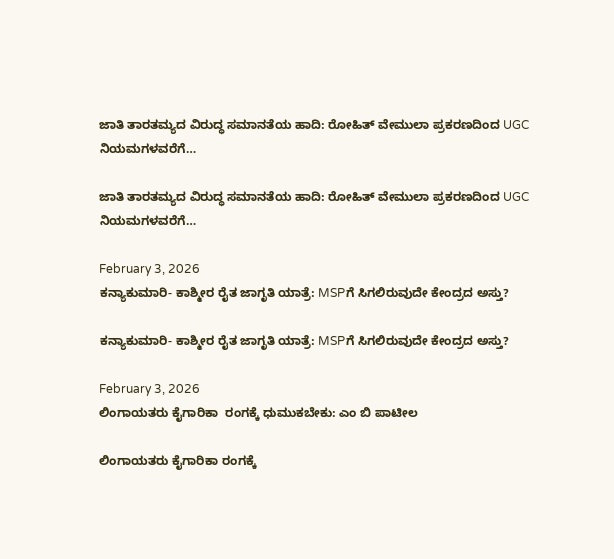ಜಾತಿ ತಾರತಮ್ಯದ ವಿರುದ್ಧ ಸಮಾನತೆಯ ಹಾದಿ: ರೋಹಿತ್ ವೇಮುಲಾ ಪ್ರಕರಣದಿಂದ UGC ನಿಯಮಗಳವರೆಗೆ…

ಜಾತಿ ತಾರತಮ್ಯದ ವಿರುದ್ಧ ಸಮಾನತೆಯ ಹಾದಿ: ರೋಹಿತ್ ವೇಮುಲಾ ಪ್ರಕರಣದಿಂದ UGC ನಿಯಮಗಳವರೆಗೆ…

February 3, 2026
ಕನ್ಯಾಕುಮಾರಿ- ಕಾಶ್ಮೀರ ರೈತ ಜಾಗೃತಿ ಯಾತ್ರೆ: MSPಗೆ ಸಿಗಲಿರುವುದೇ ಕೇಂದ್ರದ ಅಸ್ತು?

ಕನ್ಯಾಕುಮಾರಿ- ಕಾಶ್ಮೀರ ರೈತ ಜಾಗೃತಿ ಯಾತ್ರೆ: MSPಗೆ ಸಿಗಲಿರುವುದೇ ಕೇಂದ್ರದ ಅಸ್ತು?

February 3, 2026
ಲಿಂಗಾಯತರು ಕೈಗಾರಿಕಾ  ರಂಗಕ್ಕೆ ಧುಮುಕಬೇಕು: ಎಂ ಬಿ ಪಾಟೀಲ

ಲಿಂಗಾಯತರು ಕೈಗಾರಿಕಾ ರಂಗಕ್ಕೆ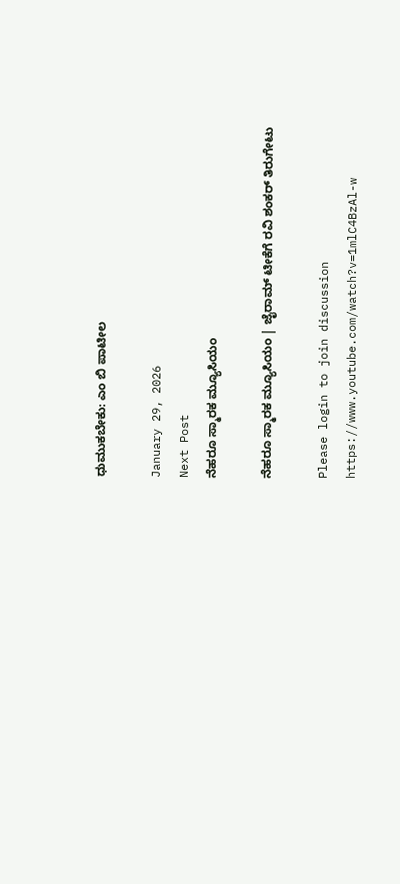ಧುಮುಕಬೇಕು: ಎಂ ಬಿ ಪಾಟೀಲ

January 29, 2026
Next Post
ನೆಹರೂ ಸ್ಮಾರಕ ಮ್ಯೂಸಿಯಂ

ನೆಹರೂ ಸ್ಮಾರಕ ಮ್ಯೂಸಿಯಂ | ಜೈರಾಮ್ ಟೀಕೆಗೆ ರವಿ ಶಂಕರ್ ತಿರುಗೇಟು

Please login to join discussion
https://www.youtube.com/watch?v=1mlC4BzAl-w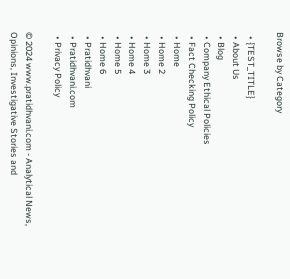Browse by Category

  • {TEST_TITLE}
  • About Us
  • Blog
  • Company Ethical Policies
  • Fact Checking Policy
  • Home
  • Home 2
  • Home 3
  • Home 4
  • Home 5
  • Home 6
  • Pratidhvani
  • Pratidhvani.com
  • Privacy Policy

© 2024 www.pratidhvani.com - Analytical News, Opinions, Investigative Stories and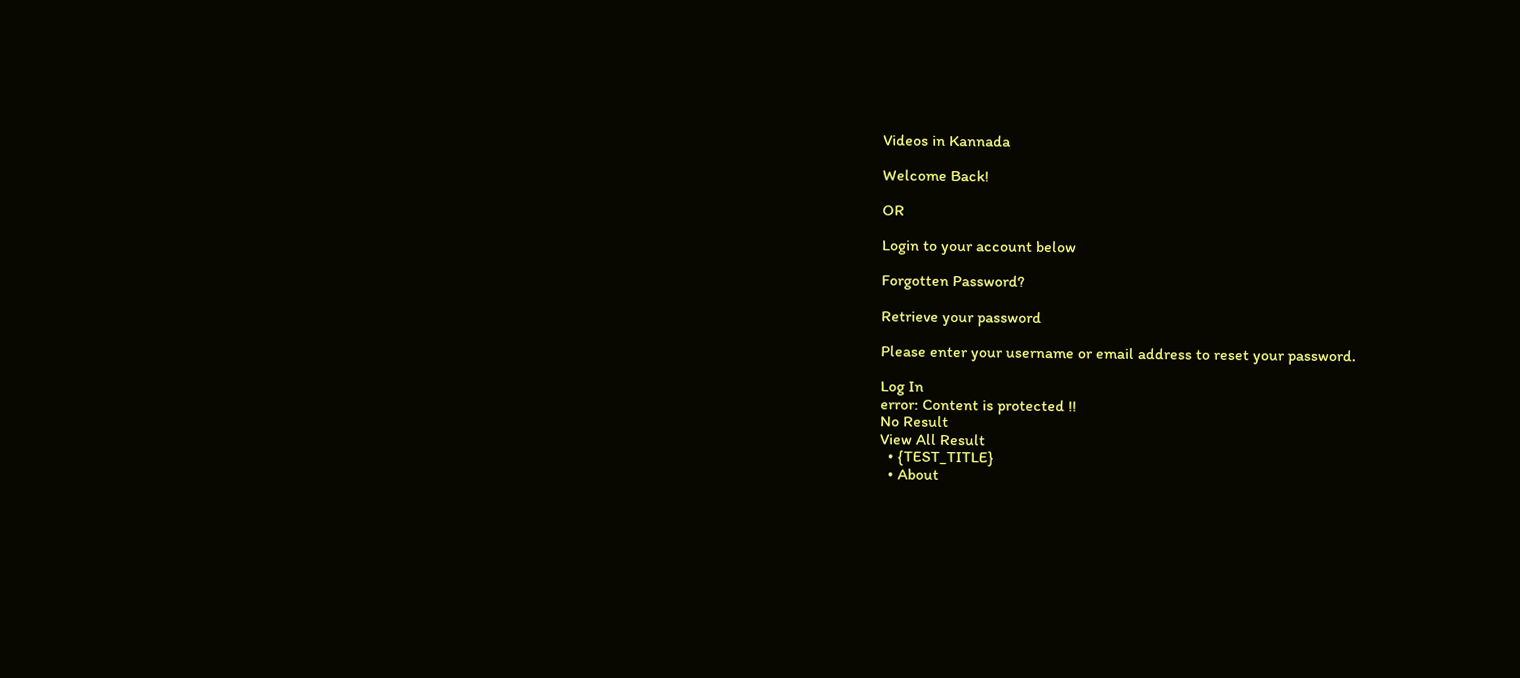Videos in Kannada

Welcome Back!

OR

Login to your account below

Forgotten Password?

Retrieve your password

Please enter your username or email address to reset your password.

Log In
error: Content is protected !!
No Result
View All Result
  • {TEST_TITLE}
  • About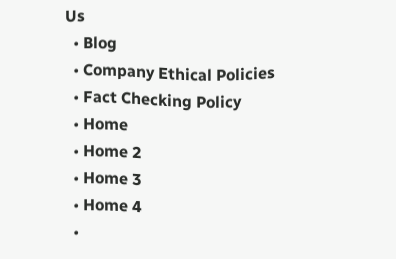Us
  • Blog
  • Company Ethical Policies
  • Fact Checking Policy
  • Home
  • Home 2
  • Home 3
  • Home 4
  •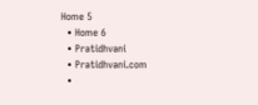Home 5
  • Home 6
  • Pratidhvani
  • Pratidhvani.com
  •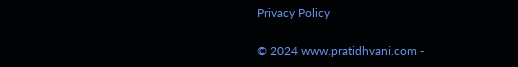Privacy Policy

© 2024 www.pratidhvani.com -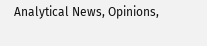Analytical News, Opinions,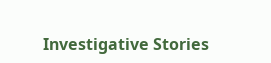Investigative Stories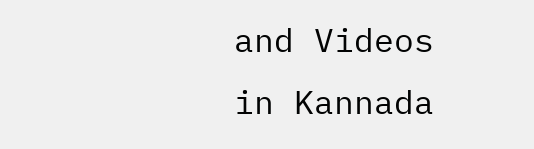and Videos in Kannada